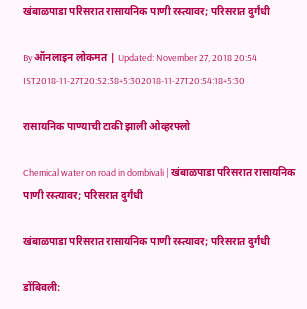खंबाळपाडा परिसरात रासायनिक पाणी रस्त्यावर; परिसरात दुर्गंधी

By ऑनलाइन लोकमत | Updated: November 27, 2018 20:54 IST2018-11-27T20:52:38+5:302018-11-27T20:54:18+5:30

रासायनिक पाण्याची टाकी झाली ओव्हरफ्लो

Chemical water on road in dombivali | खंबाळपाडा परिसरात रासायनिक पाणी रस्त्यावर; परिसरात दुर्गंधी

खंबाळपाडा परिसरात रासायनिक पाणी रस्त्यावर; परिसरात दुर्गंधी

डोंबिवली: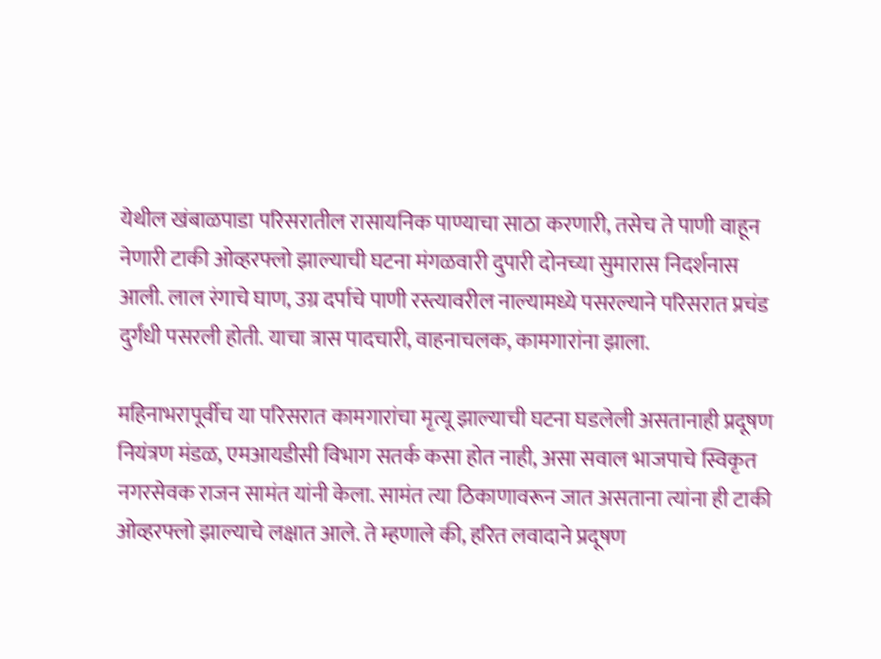येथील खंबाळपाडा परिसरातील रासायनिक पाण्याचा साठा करणारी, तसेच ते पाणी वाहून नेणारी टाकी ओव्हरफ्लो झाल्याची घटना मंगळवारी दुपारी दोनच्या सुमारास निदर्शनास आली. लाल रंगाचे घाण, उग्र दर्पाचे पाणी रस्त्यावरील नाल्यामध्ये पसरल्याने परिसरात प्रचंड दुर्गंधी पसरली होती. याचा त्रास पादचारी, वाहनाचलक, कामगारांना झाला.

महिनाभरापूर्वीच या परिसरात कामगारांचा मृत्यू झाल्याची घटना घडलेली असतानाही प्रदूषण नियंत्रण मंडळ, एमआयडीसी विभाग सतर्क कसा होत नाही, असा सवाल भाजपाचे स्विकृत नगरसेवक राजन सामंत यांनी केला. सामंत त्या ठिकाणावरून जात असताना त्यांना ही टाकी ओव्हरफ्लो झाल्याचे लक्षात आले. ते म्हणाले की, हरित लवादाने प्रदूषण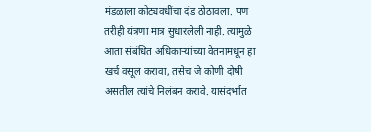मंडळाला कोट्यवधींचा दंड ठोठावला. पण तरीही यंत्रणा मात्र सुधारलेली नाही. त्यामुळे आता संबंधित अधिकाऱ्यांच्या वेतनामधून हा खर्च वसूल करावा, तसेच जे कोणी दोषी असतील त्यांचे निलंबन करावे. यासंदर्भात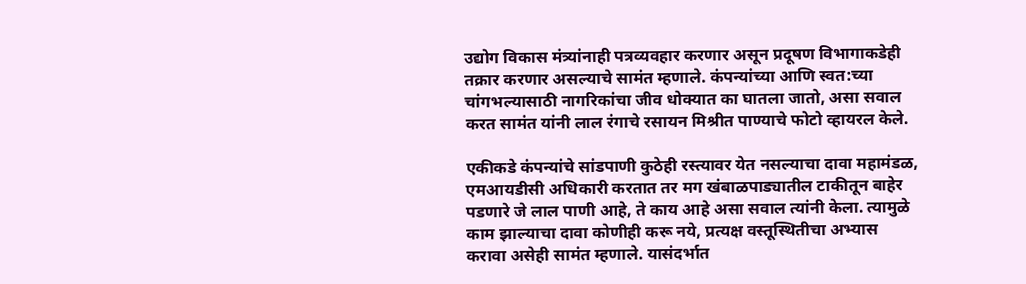उद्योग विकास मंत्र्यांनाही पत्रव्यवहार करणार असून प्रदूषण विभागाकडेही तक्रार करणार असल्याचे सामंत म्हणाले. कंपन्यांच्या आणि स्वत:च्या चांगभल्यासाठी नागरिकांचा जीव धोक्यात का घातला जातो, असा सवाल करत सामंत यांनी लाल रंगाचे रसायन मिश्रीत पाण्याचे फोटो व्हायरल केले.

एकीकडे कंपन्यांचे सांडपाणी कुठेही रस्त्यावर येत नसल्याचा दावा महामंडळ, एमआयडीसी अधिकारी करतात तर मग खंबाळपाड्यातील टाकीतून बाहेर पडणारे जे लाल पाणी आहे, ते काय आहे असा सवाल त्यांनी केला. त्यामुळे काम झाल्याचा दावा कोणीही करू नये, प्रत्यक्ष वस्तूस्थितीचा अभ्यास करावा असेही सामंत म्हणाले. यासंदर्भात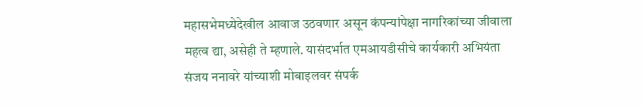महासभेमध्येदेखील आवाज उठवणार असून कंपन्यांपेक्षा नागरिकांच्या जीवाला महत्व द्या, असेही ते म्हणाले. यासंदर्भात एमआयडीसीचे कार्यकारी अभियंता संजय ननावरे यांच्याशी मोबाइलवर संपर्क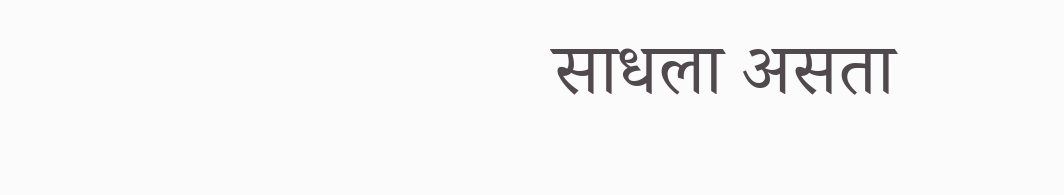साधला असता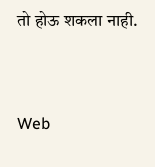तो होऊ शकला नाही.


Web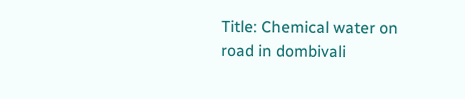Title: Chemical water on road in dombivali